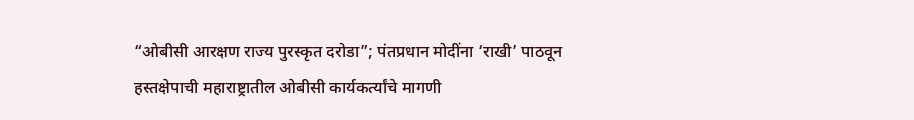“ओबीसी आरक्षण राज्य पुरस्कृत दरोडा”; पंतप्रधान मोदींना ‘राखी’ पाठवून हस्तक्षेपाची महाराष्ट्रातील ओबीसी कार्यकर्त्यांचे मागणी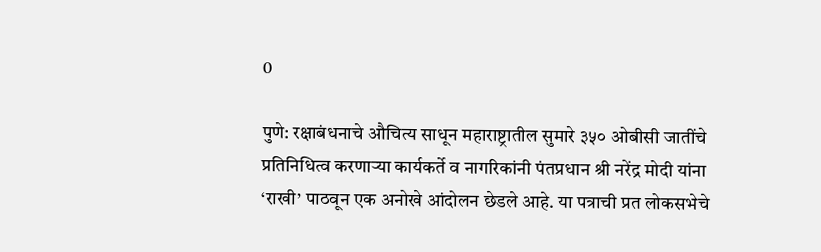0

पुणे: रक्षाबंधनाचे औचित्य साधून महाराष्ट्रातील सुमारे ३५० ओबीसी जातींचे प्रतिनिधित्व करणाऱ्या कार्यकर्ते व नागरिकांनी पंतप्रधान श्री नरेंद्र मोदी यांना ‘राखी’ पाठवून एक अनोखे आंदोलन छेडले आहे. या पत्राची प्रत लोकसभेचे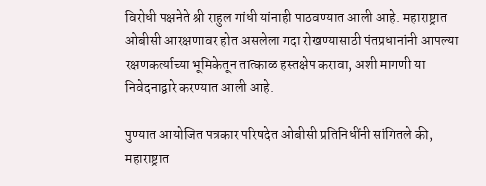विरोधी पक्षनेते श्री राहुल गांधी यांनाही पाठवण्यात आली आहे. महाराष्ट्रात ओबीसी आरक्षणावर होत असलेला गदा रोखण्यासाठी पंतप्रधानांनी आपल्या रक्षणकर्त्याच्या भूमिकेतून तात्काळ हस्तक्षेप करावा, अशी मागणी या निवेदनाद्वारे करण्यात आली आहे.

पुण्यात आयोजित पत्रकार परिषदेत ओबीसी प्रतिनिधींनी सांगितले की, महाराष्ट्रात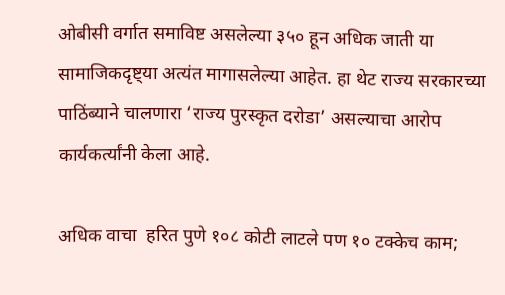ओबीसी वर्गात समाविष्ट असलेल्या ३५० हून अधिक जाती या सामाजिकदृष्ट्या अत्यंत मागासलेल्या आहेत. हा थेट राज्य सरकारच्या पाठिंब्याने चालणारा ‘राज्य पुरस्कृत दरोडा’ असल्याचा आरोप कार्यकर्त्यांनी केला आहे.

अधिक वाचा  हरित पुणे १०८ कोटी लाटले पण १० टक्केच काम;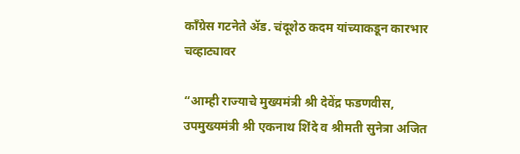काँग्रेस गटनेते ॲड. चंदूशेठ कदम यांच्याकडून कारभार चव्हाट्यावर

“आम्ही राज्याचे मुख्यमंत्री श्री देवेंद्र फडणवीस, उपमुख्यमंत्री श्री एकनाथ शिंदे व श्रीमती सुनेत्रा अजित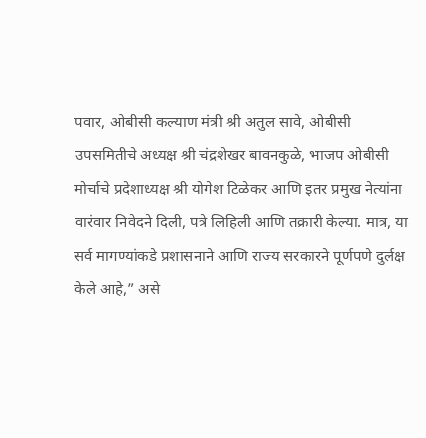पवार, ओबीसी कल्याण मंत्री श्री अतुल सावे, ओबीसी उपसमितीचे अध्यक्ष श्री चंद्रशेखर बावनकुळे, भाजप ओबीसी मोर्चाचे प्रदेशाध्यक्ष श्री योगेश टिळेकर आणि इतर प्रमुख नेत्यांना वारंवार निवेदने दिली, पत्रे लिहिली आणि तक्रारी केल्या. मात्र, या सर्व मागण्यांकडे प्रशासनाने आणि राज्य सरकारने पूर्णपणे दुर्लक्ष केले आहे,” असे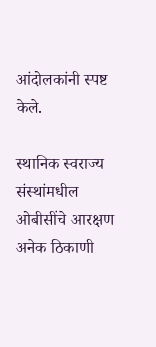आंदोलकांनी स्पष्ट केले.

स्थानिक स्वराज्य संस्थांमधील ओबीसींचे आरक्षण अनेक ठिकाणी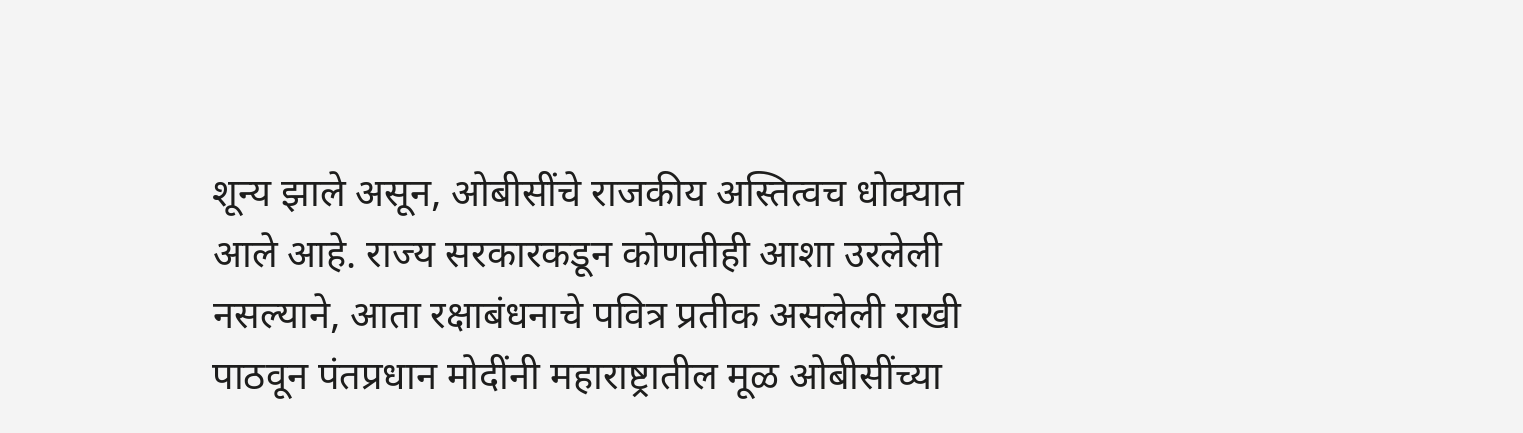शून्य झाले असून, ओबीसींचे राजकीय अस्तित्वच धोक्यात आले आहे. राज्य सरकारकडून कोणतीही आशा उरलेली नसल्याने, आता रक्षाबंधनाचे पवित्र प्रतीक असलेली राखी पाठवून पंतप्रधान मोदींनी महाराष्ट्रातील मूळ ओबीसींच्या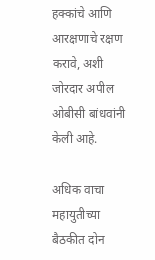हक्कांचे आणि आरक्षणाचे रक्षण करावे, अशी जोरदार अपील ओबीसी बांधवांनी केली आहे.

अधिक वाचा  महायुतीच्या बैठकीत दोन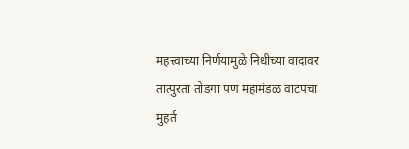महत्त्वाच्या निर्णयामुळे निधीच्या वादावर तात्पुरता तोडगा पण महामंडळ वाटपचा मुहर्त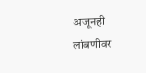अजूनही लांबणीवर